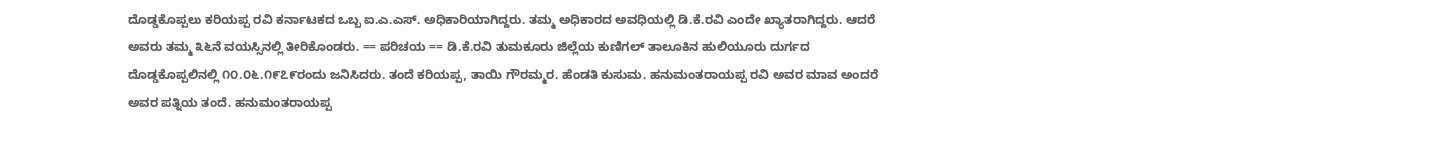ದೊಡ್ಡಕೊಪ್ಪಲು ಕರಿಯಪ್ಪ ರವಿ ಕರ್ನಾಟಕದ ಒಬ್ಬ ಐ.ಎ.ಎಸ್. ಅಧಿಕಾರಿಯಾಗಿದ್ದರು. ತಮ್ಮ ಅಧಿಕಾರದ ಅವಧಿಯಲ್ಲಿ ಡಿ.ಕೆ.ರವಿ ಎಂದೇ ಖ್ಯಾತರಾಗಿದ್ದರು. ಆದರೆ ಅವರು ತಮ್ಮ ೩೬ನೆ ವಯಸ್ಸಿನಲ್ಲಿ ತೀರಿಕೊಂಡರು. == ಪರಿಚಯ == ಡಿ.ಕೆ.ರವಿ ತುಮಕೂರು ಜಿಲ್ಲೆಯ ಕುಣಿಗಲ್ ತಾಲೂಕಿನ ಹುಲಿಯೂರು ದುರ್ಗದ ದೊಡ್ಡಕೊಪ್ಪಲಿನಲ್ಲಿ ೧೦.೦೬.೧೯೭೯ರಂದು ಜನಿಸಿದರು. ತಂದೆ ಕರಿಯಪ್ಪ, ತಾಯಿ ಗೌರಮ್ಮರ. ಹೆಂಡತಿ ಕುಸುಮ. ಹನುಮಂತರಾಯಪ್ಪ ರವಿ ಅವರ ಮಾವ ಅಂದರೆ ಅವರ ಪತ್ನಿಯ ತಂದೆ. ಹನುಮಂತರಾಯಪ್ಪ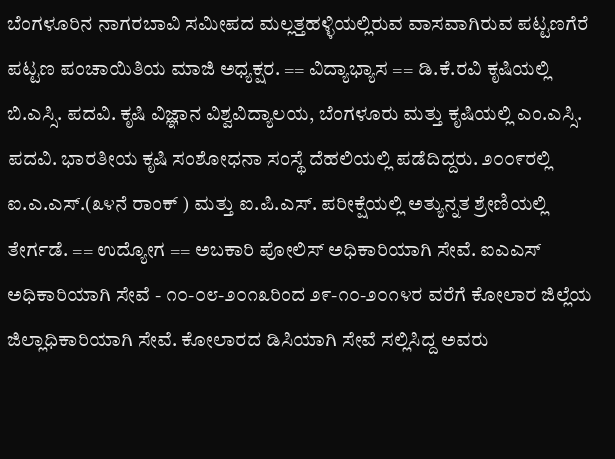ಬೆಂಗಳೂರಿನ ನಾಗರಬಾವಿ ಸಮೀಪದ ಮಲ್ಲತ್ತಹಳ್ಳಿಯಲ್ಲಿರುವ ವಾಸವಾಗಿರುವ ಪಟ್ಟಣಗೆರೆ ಪಟ್ಟಣ ಪಂಚಾಯಿತಿಯ ಮಾಜಿ ಅಧ್ಯಕ್ಷರ. == ವಿದ್ಯಾಭ್ಯಾಸ == ಡಿ.ಕೆ.ರವಿ ಕೃಷಿಯಲ್ಲಿ ಬಿ.ಎಸ್ಸಿ. ಪದವಿ. ಕೃಷಿ ವಿಜ್ಞಾನ ವಿಶ್ವವಿದ್ಯಾಲಯ, ಬೆಂಗಳೂರು ಮತ್ತು ಕೃಷಿಯಲ್ಲಿ ಎಂ.ಎಸ್ಸಿ. ಪದವಿ. ಭಾರತೀಯ ಕೃಷಿ ಸಂಶೋಧನಾ ಸಂಸ್ಥೆ ದೆಹಲಿಯಲ್ಲಿ ಪಡೆದಿದ್ದರು. ೨೦೦೯ರಲ್ಲಿ ಐ.ಎ.ಎಸ್.(೩೪ನೆ ರಾಂಕ್ ) ಮತ್ತು ಐ.ಪಿ.ಎಸ್. ಪರೀಕ್ಷೆಯಲ್ಲಿ ಅತ್ಯುನ್ನತ ಶ್ರೇಣಿಯಲ್ಲಿ ತೇರ್ಗಡೆ. == ಉದ್ಯೋಗ == ಅಬಕಾರಿ ಪೋಲಿಸ್ ಅಧಿಕಾರಿಯಾಗಿ ಸೇವೆ. ಐಎಎಸ್ ಅಧಿಕಾರಿಯಾಗಿ ಸೇವೆ - ೧೦-೦೮-೨೦೧೩ರಿಂದ ೨೯-೧೦-೨೦೧೪ರ ವರೆಗೆ ಕೋಲಾರ ಜಿಲ್ಲೆಯ ಜಿಲ್ಲಾಧಿಕಾರಿಯಾಗಿ ಸೇವೆ. ಕೋಲಾರದ ಡಿಸಿಯಾಗಿ ಸೇವೆ ಸಲ್ಲಿಸಿದ್ದ ಅವರು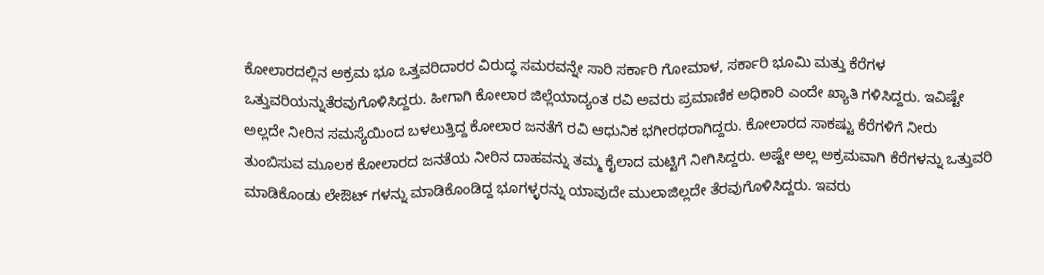ಕೋಲಾರದಲ್ಲಿನ ಅಕ್ರಮ ಭೂ ಒತ್ತವರಿದಾರರ ವಿರುದ್ಧ ಸಮರವನ್ನೇ ಸಾರಿ ಸರ್ಕಾರಿ ಗೋಮಾಳ, ಸರ್ಕಾರಿ ಭೂಮಿ ಮತ್ತು ಕೆರೆಗಳ ಒತ್ತುವರಿಯನ್ನುತೆರವುಗೊಳಿಸಿದ್ದರು. ಹೀಗಾಗಿ ಕೋಲಾರ ಜಿಲ್ಲೆಯಾದ್ಯಂತ ರವಿ ಅವರು ಪ್ರಮಾಣಿಕ ಅಧಿಕಾರಿ ಎಂದೇ ಖ್ಯಾತಿ ಗಳಿಸಿದ್ದರು. ಇವಿಷ್ಟೇ ಅಲ್ಲದೇ ನೀರಿನ ಸಮಸ್ಯೆಯಿಂದ ಬಳಲುತ್ತಿದ್ದ ಕೋಲಾರ ಜನತೆಗೆ ರವಿ ಆಧುನಿಕ ಭಗೀರಥರಾಗಿದ್ದರು. ಕೋಲಾರದ ಸಾಕಷ್ಟು ಕೆರೆಗಳಿಗೆ ನೀರು ತುಂಬಿಸುವ ಮೂಲಕ ಕೋಲಾರದ ಜನತೆಯ ನೀರಿನ ದಾಹವನ್ನು ತಮ್ಮ ಕೈಲಾದ ಮಟ್ಟಿಗೆ ನೀಗಿಸಿದ್ದರು. ಅಷ್ಟೇ ಅಲ್ಲ ಅಕ್ರಮವಾಗಿ ಕೆರೆಗಳನ್ನು ಒತ್ತುವರಿ ಮಾಡಿಕೊಂಡು ಲೇಔಟ್ ಗಳನ್ನು ಮಾಡಿಕೊಂಡಿದ್ದ ಭೂಗಳ್ಳರನ್ನು ಯಾವುದೇ ಮುಲಾಜಿಲ್ಲದೇ ತೆರವುಗೊಳಿಸಿದ್ದರು. ಇವರು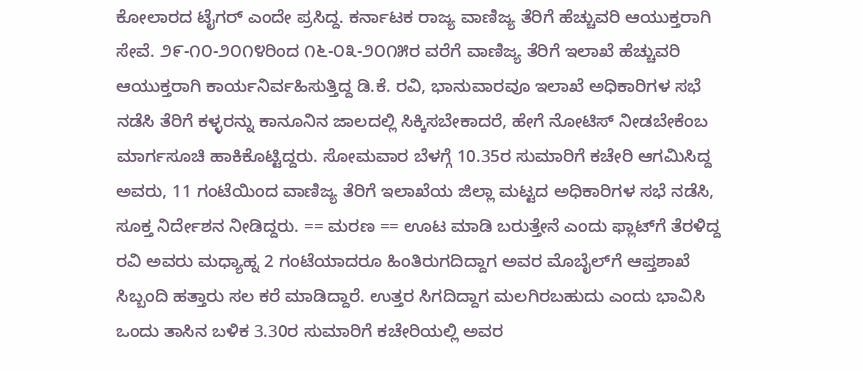ಕೋಲಾರದ ಟೈಗರ್ ಎಂದೇ ಪ್ರಸಿದ್ದ. ಕರ್ನಾಟಕ ರಾಜ್ಯ ವಾಣಿಜ್ಯ ತೆರಿಗೆ ಹೆಚ್ಚುವರಿ ಆಯುಕ್ತರಾಗಿ ಸೇವೆ. ೨೯-೧೦-೨೦೧೪ರಿಂದ ೧೬-೦೩-೨೦೧೫ರ ವರೆಗೆ ವಾಣಿಜ್ಯ ತೆರಿಗೆ ಇಲಾಖೆ ಹೆಚ್ಚುವರಿ ಆಯುಕ್ತರಾಗಿ ಕಾರ್ಯನಿರ್ವಹಿಸುತ್ತಿದ್ದ ಡಿ.ಕೆ. ರವಿ, ಭಾನುವಾರವೂ ಇಲಾಖೆ ಅಧಿಕಾರಿಗಳ ಸಭೆ ನಡೆಸಿ ತೆರಿಗೆ ಕಳ್ಳರನ್ನು ಕಾನೂನಿನ ಜಾಲದಲ್ಲಿ ಸಿಕ್ಕಿಸಬೇಕಾದರೆ, ಹೇಗೆ ನೋಟಿಸ್ ನೀಡಬೇಕೆಂಬ ಮಾರ್ಗಸೂಚಿ ಹಾಕಿಕೊಟ್ಟಿದ್ದರು. ಸೋಮವಾರ ಬೆಳಗ್ಗೆ 10.35ರ ಸುಮಾರಿಗೆ ಕಚೇರಿ ಆಗಮಿಸಿದ್ದ ಅವರು, 11 ಗಂಟೆಯಿಂದ ವಾಣಿಜ್ಯ ತೆರಿಗೆ ಇಲಾಖೆಯ ಜಿಲ್ಲಾ ಮಟ್ಟದ ಅಧಿಕಾರಿಗಳ ಸಭೆ ನಡೆಸಿ, ಸೂಕ್ತ ನಿರ್ದೇಶನ ನೀಡಿದ್ದರು. == ಮರಣ == ಊಟ ಮಾಡಿ ಬರುತ್ತೇನೆ ಎಂದು ಫ್ಲಾಟ್‌ಗೆ ತೆರಳಿದ್ದ ರವಿ ಅವರು ಮಧ್ಯಾಹ್ನ 2 ಗಂಟೆಯಾದರೂ ಹಿಂತಿರುಗದಿದ್ದಾಗ ಅವರ ಮೊಬೈಲ್‌ಗೆ ಆಪ್ತಶಾಖೆ ಸಿಬ್ಬಂದಿ ಹತ್ತಾರು ಸಲ ಕರೆ ಮಾಡಿದ್ದಾರೆ. ಉತ್ತರ ಸಿಗದಿದ್ದಾಗ ಮಲಗಿರಬಹುದು ಎಂದು ಭಾವಿಸಿ ಒಂದು ತಾಸಿನ ಬಳಿಕ 3.30ರ ಸುಮಾರಿಗೆ ಕಚೇರಿಯಲ್ಲಿ ಅವರ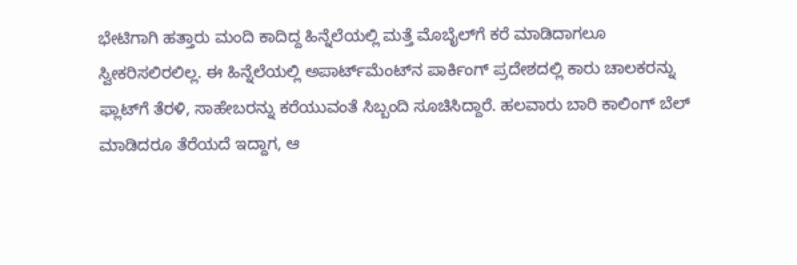ಭೇಟಿಗಾಗಿ ಹತ್ತಾರು ಮಂದಿ ಕಾದಿದ್ದ ಹಿನ್ನೆಲೆಯಲ್ಲಿ ಮತ್ತೆ ಮೊಬೈಲ್‌ಗೆ ಕರೆ ಮಾಡಿದಾಗಲೂ ಸ್ವೀಕರಿಸಲಿರಲಿಲ್ಲ. ಈ ಹಿನ್ನೆಲೆಯಲ್ಲಿ ಅಪಾರ್ಟ್‌ಮೆಂಟ್‌ನ ಪಾರ್ಕಿಂಗ್ ಪ್ರದೇಶದಲ್ಲಿ ಕಾರು ಚಾಲಕರನ್ನು ಫ್ಲಾಟ್‌ಗೆ ತೆರಳಿ, ಸಾಹೇಬರನ್ನು ಕರೆಯುವಂತೆ ಸಿಬ್ಬಂದಿ ಸೂಚಿಸಿದ್ದಾರೆ. ಹಲವಾರು ಬಾರಿ ಕಾಲಿಂಗ್ ಬೆಲ್ ಮಾಡಿದರೂ ತೆರೆಯದೆ ಇದ್ದಾಗ, ಆ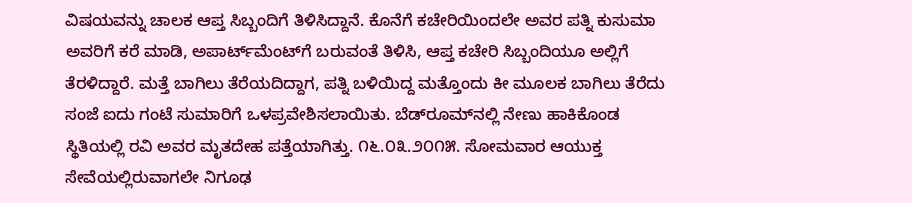ವಿಷಯವನ್ನು ಚಾಲಕ ಆಪ್ತ ಸಿಬ್ಬಂದಿಗೆ ತಿಳಿಸಿದ್ದಾನೆ. ಕೊನೆಗೆ ಕಚೇರಿಯಿಂದಲೇ ಅವರ ಪತ್ನಿ ಕುಸುಮಾ ಅವರಿಗೆ ಕರೆ ಮಾಡಿ, ಅಪಾರ್ಟ್‌ಮೆಂಟ್‌ಗೆ ಬರುವಂತೆ ತಿಳಿಸಿ, ಆಪ್ತ ಕಚೇರಿ ಸಿಬ್ಬಂದಿಯೂ ಅಲ್ಲಿಗೆ ತೆರಳಿದ್ದಾರೆ. ಮತ್ತೆ ಬಾಗಿಲು ತೆರೆಯದಿದ್ದಾಗ, ಪತ್ನಿ ಬಳಿಯಿದ್ದ ಮತ್ತೊಂದು ಕೀ ಮೂಲಕ ಬಾಗಿಲು ತೆರೆದು ಸಂಜೆ ಐದು ಗಂಟೆ ಸುಮಾರಿಗೆ ಒಳಪ್ರವೇಶಿಸಲಾಯಿತು. ಬೆಡ್‌ರೂಮ್‌ನಲ್ಲಿ ನೇಣು ಹಾಕಿಕೊಂಡ ಸ್ಥಿತಿಯಲ್ಲಿ ರವಿ ಅವರ ಮೃತದೇಹ ಪತ್ತೆಯಾಗಿತ್ತು. ೧೬.೦೩.೨೦೧೫. ಸೋಮವಾರ ಆಯುಕ್ತ ಸೇವೆಯಲ್ಲಿರುವಾಗಲೇ ನಿಗೂಢ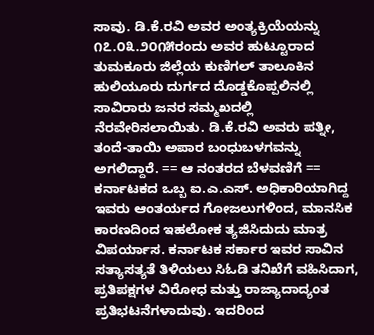ಸಾವು. ಡಿ.ಕೆ.ರವಿ ಅವರ ಅಂತ್ಯಕ್ರಿಯೆಯನ್ನು ೧೭.೦೩.೨೦೧೫ರಂದು ಅವರ ಹುಟ್ಟೂರಾದ ತುಮಕೂರು ಜಿಲ್ಲೆಯ ಕುಣಿಗಲ್ ತಾಲೂಕಿನ ಹುಲಿಯೂರು ದುರ್ಗದ ದೊಡ್ಡಕೊಪ್ಪಲಿನಲ್ಲಿ ಸಾವಿರಾರು ಜನರ ಸಮ್ಮಖದಲ್ಲಿ ನೆರವೇರಿಸಲಾಯಿತು. ಡಿ.ಕೆ.ರವಿ ಅವರು ಪತ್ನೀ, ತಂದೆ-ತಾಯಿ ಅಪಾರ ಬಂಧುಬಳಗವನ್ನು ಅಗಲಿದ್ದಾರೆ. == ಆ ನಂತರದ ಬೆಳವಣಿಗೆ == ಕರ್ನಾಟಕದ ಒಬ್ಬ ಐ.ಎ.ಎಸ್. ಅಧಿಕಾರಿಯಾಗಿದ್ದ ಇವರು ಆಂತರ್ಯದ ಗೋಜಲುಗಳಿಂದ, ಮಾನಸಿಕ ಕಾರಣದಿಂದ ಇಹಲೋಕ ತ್ಯಜಿಸಿದುದು ಮಾತ್ರ ವಿಪರ್ಯಾಸ. ಕರ್ನಾಟಕ ಸರ್ಕಾರ ಇವರ ಸಾವಿನ ಸತ್ಯಾಸತ್ಯತೆ ತಿಳಿಯಲು ಸಿಓಡಿ ತನಿಖೆಗೆ ವಹಿಸಿದಾಗ, ಪ್ರತಿಪಕ್ಷಗಳ ವಿರೋಧ ಮತ್ತು ರಾಜ್ಯಾದಾದ್ಯಂತ ಪ್ರತಿಭಟನೆಗಳಾದುವು. ಇದರಿಂದ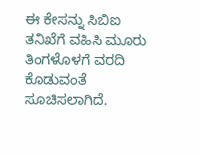ಈ ಕೇಸನ್ನು ಸಿಬಿಐ ತನಿಖೆಗೆ ವಹಿಸಿ ಮೂರು ತಿಂಗಳೊಳಗೆ ವರದಿ ಕೊಡುವಂತೆ ಸೂಚಿಸಲಾಗಿದೆ.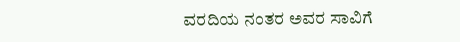ವರದಿಯ ನಂತರ ಅವರ ಸಾವಿಗೆ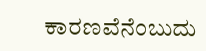ಕಾರಣವೆನೆಂಬುದು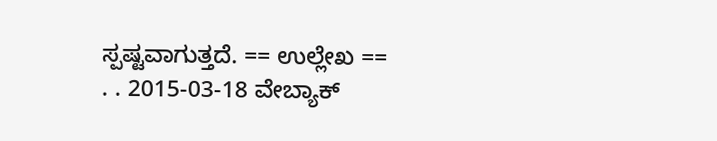ಸ್ಪಷ್ಟವಾಗುತ್ತದೆ. == ಉಲ್ಲೇಖ == . . 2015-03-18 ವೇಬ್ಯಾಕ್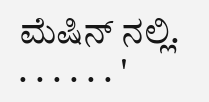ಮೆಷಿನ್ ನಲ್ಲಿ. . . . . . . '